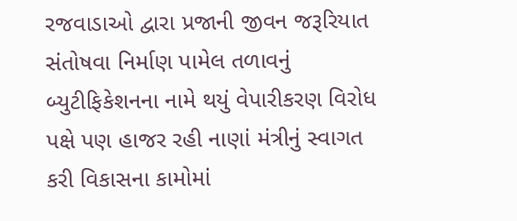રજવાડાઓ દ્વારા પ્રજાની જીવન જરૂરિયાત સંતોષવા નિર્માણ પામેલ તળાવનું બ્યુટીફિકેશનના નામે થયું વેપારીકરણ વિરોધ પક્ષે પણ હાજર રહી નાણાં મંત્રીનું સ્વાગત કરી વિકાસના કામોમાં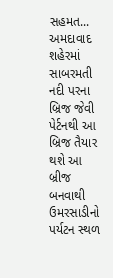સહમત...
અમદાવાદ શહેરમાં સાબરમતી નદી પરના બ્રિજ જેવી પેર્ટનથી આ બ્રિજ તૈયાર થશે આ બ્રીજ બનવાથી ઉમરસાડીનો પર્યટન સ્થળ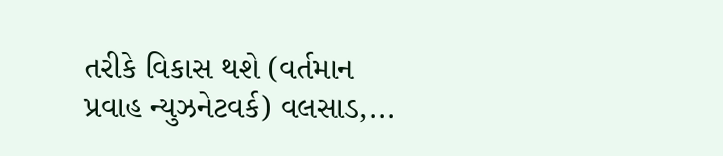તરીકે વિકાસ થશે (વર્તમાન પ્રવાહ ન્યુઝનેટવર્ક) વલસાડ,...